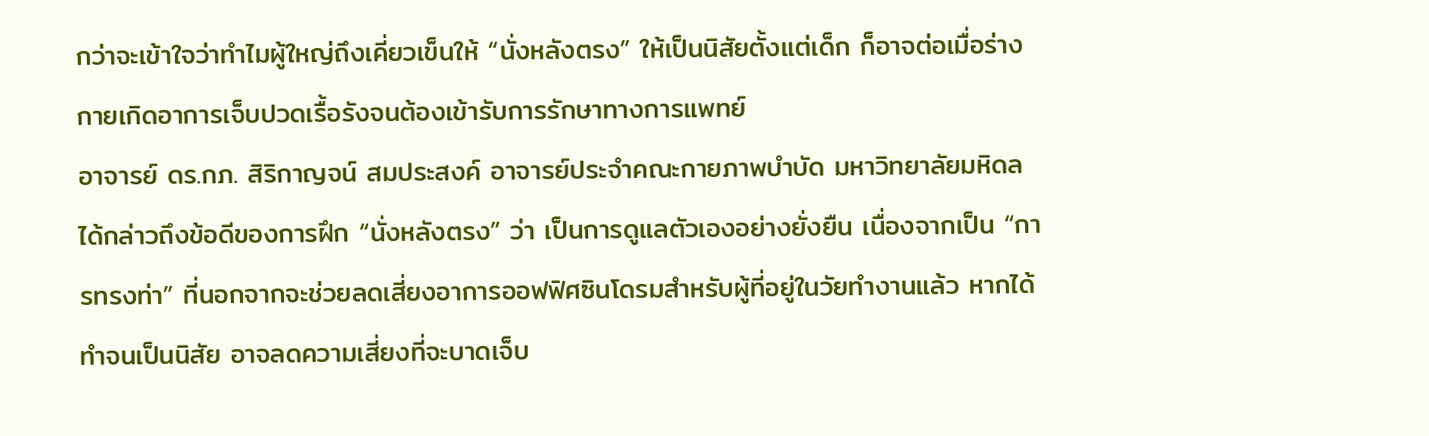กว่าจะเข้าใจว่าทำไมผู้ใหญ่ถึงเคี่ยวเข็นให้ “นั่งหลังตรง” ให้เป็นนิสัยตั้งแต่เด็ก ก็อาจต่อเมื่อร่างกายเกิดอาการเจ็บปวดเรื้อรังจนต้องเข้ารับการรักษาทางการแพทย์
อาจารย์ ดร.กภ. สิริกาญจน์ สมประสงค์ อาจารย์ประจำคณะกายภาพบำบัด มหาวิทยาลัยมหิดล ได้กล่าวถึงข้อดีของการฝึก “นั่งหลังตรง” ว่า เป็นการดูแลตัวเองอย่างยั่งยืน เนื่องจากเป็น “การทรงท่า” ที่นอกจากจะช่วยลดเสี่ยงอาการออฟฟิศซินโดรมสำหรับผู้ที่อยู่ในวัยทำงานแล้ว หากได้ทำจนเป็นนิสัย อาจลดความเสี่ยงที่จะบาดเจ็บ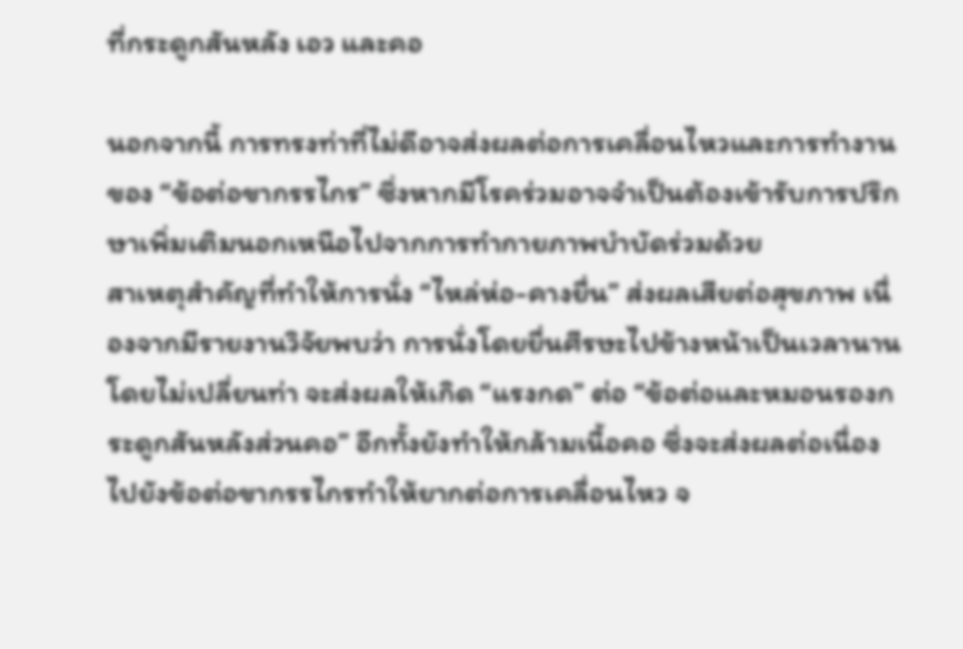ที่กระดูกสันหลัง เอว และคอ

นอกจากนี้ การทรงท่าที่ไม่ดีอาจส่งผลต่อการเคลื่อนไหวและการทำงานของ “ข้อต่อขากรรไกร” ซึ่งหากมีโรคร่วมอาจจำเป็นต้องเข้ารับการปรึกษาเพิ่มเติมนอกเหนือไปจากการทำกายภาพบำบัดร่วมด้วย
สาเหตุสำคัญที่ทำให้การนั่ง “ไหล่ห่อ-คางยื่น” ส่งผลเสียต่อสุขภาพ เนื่องจากมีรายงานวิจัยพบว่า การนั่งโดยยื่นศีรษะไปข้างหน้าเป็นเวลานานโดยไม่เปลี่ยนท่า จะส่งผลให้เกิด “แรงกด” ต่อ “ข้อต่อและหมอนรองกระดูกสันหลังส่วนคอ” อีกทั้งยังทำให้กล้ามเนื้อคอ ซึ่งจะส่งผลต่อเนื่องไปยังข้อต่อขากรรไกรทำให้ยากต่อการเคลื่อนไหว จ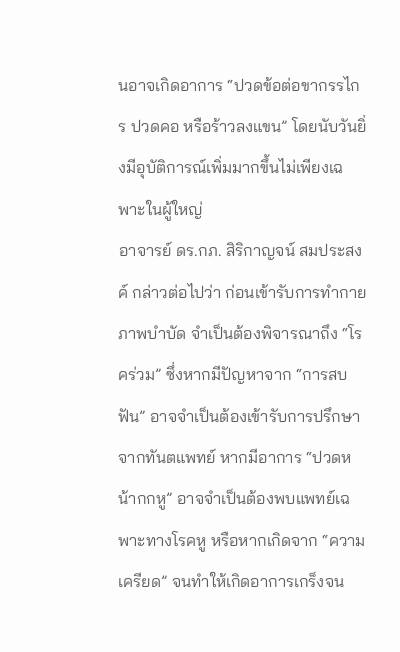นอาจเกิดอาการ “ปวดข้อต่อขากรรไกร ปวดคอ หรือร้าวลงแขน” โดยนับวันยิ่งมีอุบัติการณ์เพิ่มมากขึ้นไม่เพียงเฉพาะในผู้ใหญ่
อาจารย์ ดร.กภ. สิริกาญจน์ สมประสงค์ กล่าวต่อไปว่า ก่อนเข้ารับการทำกายภาพบำบัด จำเป็นต้องพิจารณาถึง “โรคร่วม” ซึ่งหากมีปัญหาจาก “การสบฟัน” อาจจำเป็นต้องเข้ารับการปรึกษาจากทันตแพทย์ หากมีอาการ “ปวดหน้ากกหู” อาจจำเป็นต้องพบแพทย์เฉพาะทางโรคหู หรือหากเกิดจาก “ความเครียด” จนทำให้เกิดอาการเกร็งจน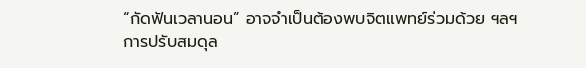“กัดฟันเวลานอน” อาจจำเป็นต้องพบจิตแพทย์ร่วมด้วย ฯลฯ
การปรับสมดุล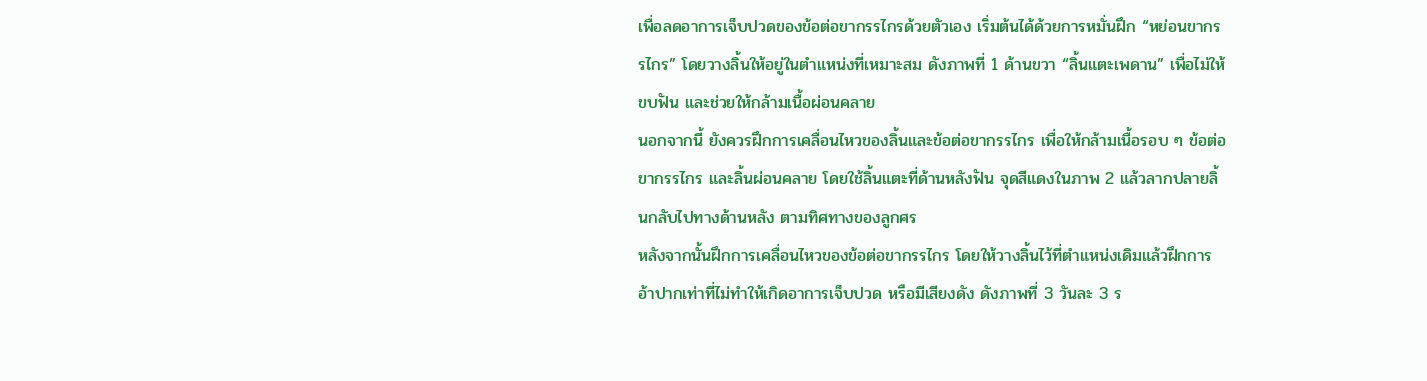เพื่อลดอาการเจ็บปวดของข้อต่อขากรรไกรด้วยตัวเอง เริ่มต้นได้ด้วยการหมั่นฝึก “หย่อนขากรรไกร” โดยวางลิ้นให้อยู่ในตำแหน่งที่เหมาะสม ดังภาพที่ 1 ด้านขวา “ลิ้นแตะเพดาน” เพื่อไม่ให้ขบฟัน และช่วยให้กล้ามเนื้อผ่อนคลาย
นอกจากนี้ ยังควรฝึกการเคลื่อนไหวของลิ้นและข้อต่อขากรรไกร เพื่อให้กล้ามเนื้อรอบ ๆ ข้อต่อขากรรไกร และลิ้นผ่อนคลาย โดยใช้ลิ้นแตะที่ด้านหลังฟัน จุดสีแดงในภาพ 2 แล้วลากปลายลิ้นกลับไปทางด้านหลัง ตามทิศทางของลูกศร
หลังจากนั้นฝึกการเคลื่อนไหวของข้อต่อขากรรไกร โดยให้วางลิ้นไว้ที่ตำแหน่งเดิมแล้วฝึกการอ้าปากเท่าที่ไม่ทำให้เกิดอาการเจ็บปวด หรือมีเสียงดัง ดังภาพที่ 3 วันละ 3 ร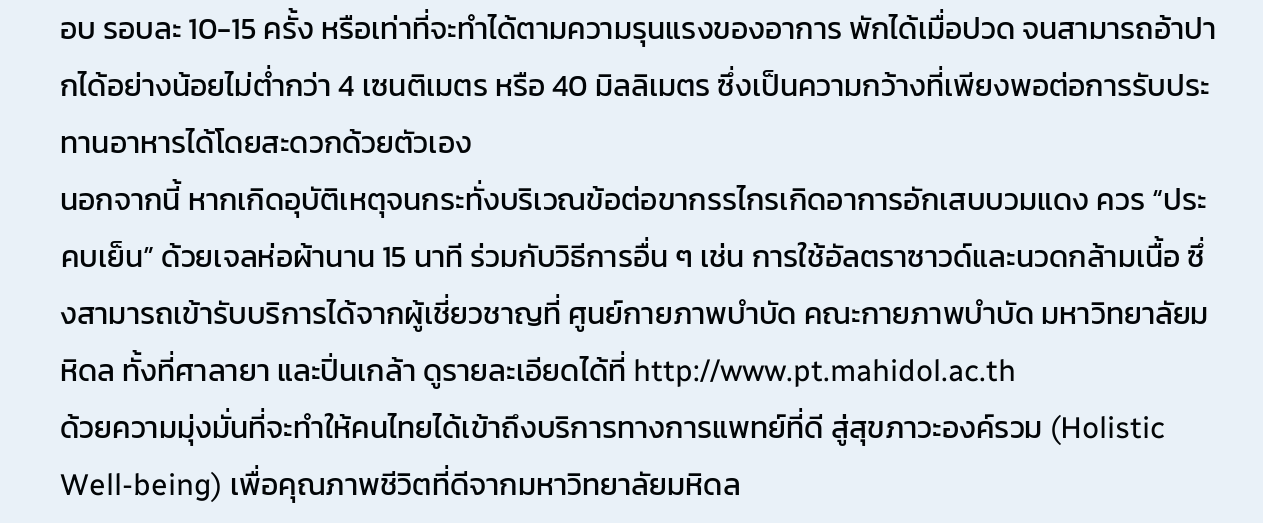อบ รอบละ 10-15 ครั้ง หรือเท่าที่จะทำได้ตามความรุนแรงของอาการ พักได้เมื่อปวด จนสามารถอ้าปากได้อย่างน้อยไม่ต่ำกว่า 4 เซนติเมตร หรือ 40 มิลลิเมตร ซึ่งเป็นความกว้างที่เพียงพอต่อการรับประทานอาหารได้โดยสะดวกด้วยตัวเอง
นอกจากนี้ หากเกิดอุบัติเหตุจนกระทั่งบริเวณข้อต่อขากรรไกรเกิดอาการอักเสบบวมแดง ควร “ประคบเย็น” ด้วยเจลห่อผ้านาน 15 นาที ร่วมกับวิธีการอื่น ๆ เช่น การใช้อัลตราซาวด์และนวดกล้ามเนื้อ ซึ่งสามารถเข้ารับบริการได้จากผู้เชี่ยวชาญที่ ศูนย์กายภาพบำบัด คณะกายภาพบำบัด มหาวิทยาลัยมหิดล ทั้งที่ศาลายา และปิ่นเกล้า ดูรายละเอียดได้ที่ http://www.pt.mahidol.ac.th
ด้วยความมุ่งมั่นที่จะทำให้คนไทยได้เข้าถึงบริการทางการแพทย์ที่ดี สู่สุขภาวะองค์รวม (Holistic Well-being) เพื่อคุณภาพชีวิตที่ดีจากมหาวิทยาลัยมหิดล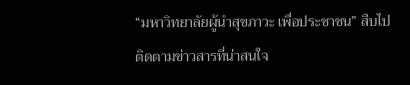“มหาวิทยาลัยผู้นำสุขภาวะ เพื่อประชาชน” สืบไป
ติดตามข่าวสารที่น่าสนใจ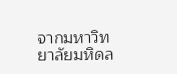จากมหาวิทยาลัยมหิดล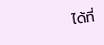ได้ที่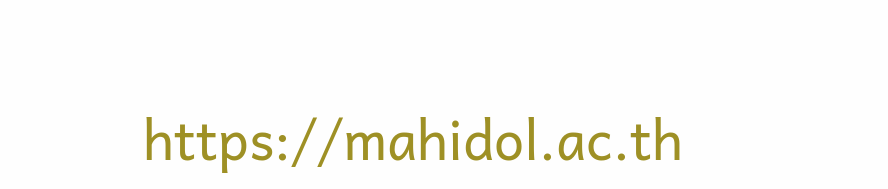https://mahidol.ac.th